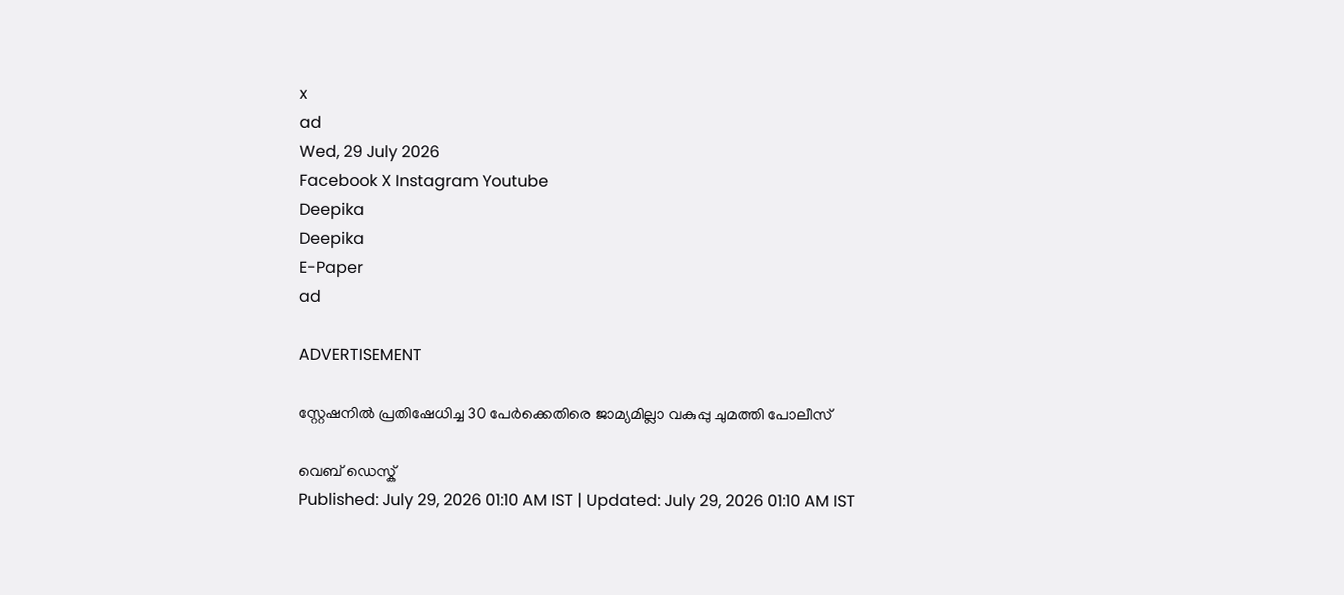x
ad
Wed, 29 July 2026
Facebook X Instagram Youtube
Deepika
Deepika
E-Paper
ad

ADVERTISEMENT

സ്റ്റേഷനിൽ പ്രതിഷേധിച്ച 30 പേർക്കെതിരെ ജാമ്യമില്ലാ വകുപ്പു ചുമത്തി പോലീസ്

വെബ് ഡെസ്ക്
Published: July 29, 2026 01:10 AM IST | Updated: July 29, 2026 01:10 AM IST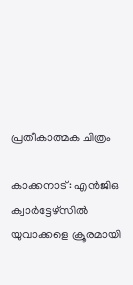പ്രതീകാത്മക ചിത്രം

കാക്കനാട്: എൻജിഒ ക്വാർട്ടേഴ്സിൽ യുവാക്കളെ ക്രൂരമായി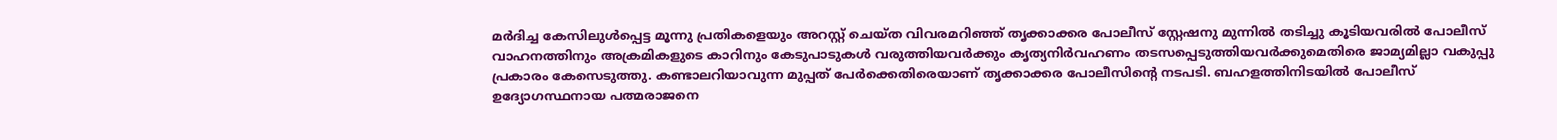മർദിച്ച കേസിലുൾപ്പെട്ട മൂന്നു പ്രതികളെയും അറസ്റ്റ് ചെയ്ത വിവരമറിഞ്ഞ് തൃക്കാക്കര പോലീസ് സ്റ്റേഷനു മുന്നിൽ തടിച്ചു കൂടിയവരിൽ പോലീസ് വാഹനത്തിനും അക്രമികളുടെ കാറിനും കേടുപാടുകൾ വരുത്തിയവർക്കും കൃത്യനിർവഹണം തടസപ്പെടുത്തിയവർക്കുമെതിരെ ജാമ്യമില്ലാ വകുപ്പു പ്രകാരം കേസെടുത്തു. കണ്ടാലറിയാവുന്ന മുപ്പത് പേർക്കെതിരെയാണ് തൃക്കാക്കര പോലീസിന്‍റെ നടപടി. ബഹളത്തിനിടയിൽ പോലീസ് ഉദ്യോഗസ്ഥനായ പത്മരാജനെ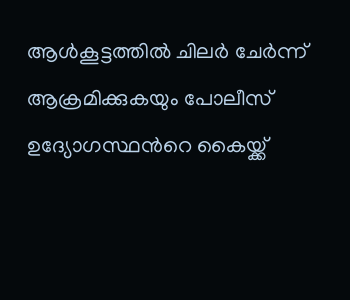ആൾകൂട്ടത്തിൽ ചിലർ ചേർന്ന് ആക്രമിക്കുകയും പോലീസ് ഉദ്യോഗസ്ഥന്‍റെ കൈയ്ക്ക്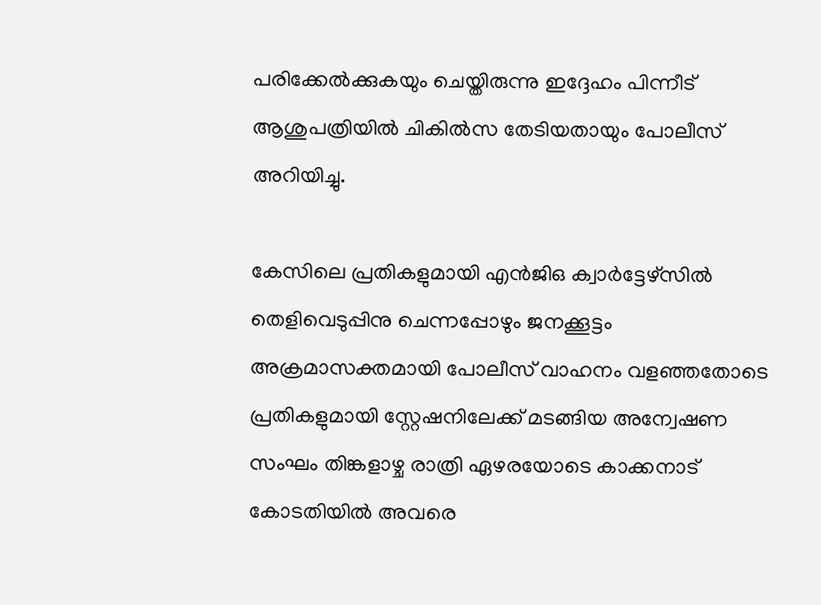പരിക്കേൽക്കുകയും ചെയ്തിരുന്നു ഇദ്ദേഹം പിന്നീട് ആശുപത്രിയിൽ ചികിൽസ തേടിയതായും പോലീസ് അറിയിച്ചു.

കേസിലെ പ്രതികളുമായി എൻജിഒ ക്വാർട്ടേഴ്‌സിൽ തെളിവെടുപ്പിനു ചെന്നപ്പോഴും ജനക്കൂട്ടം അക്രമാസക്തമായി പോലീസ് വാഹനം വളഞ്ഞതോടെ പ്രതികളുമായി സ്റ്റേഷനിലേക്ക് മടങ്ങിയ അന്വേഷണ സംഘം തിങ്കളാഴ്ച രാത്രി ഏഴരയോടെ കാക്കനാട് കോടതിയിൽ അവരെ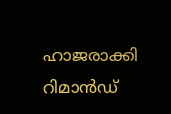ഹാജരാക്കി റിമാൻഡ്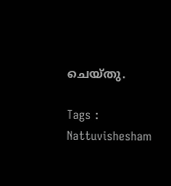ചെയ്തു.

Tags : Nattuvishesham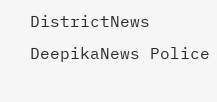DistrictNews DeepikaNews Police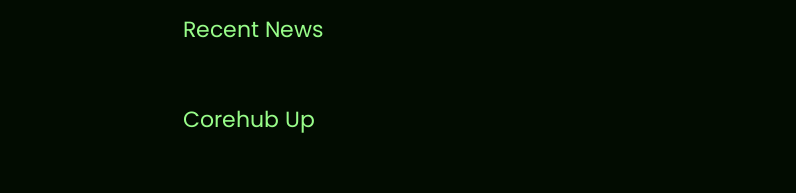Recent News

Corehub Up